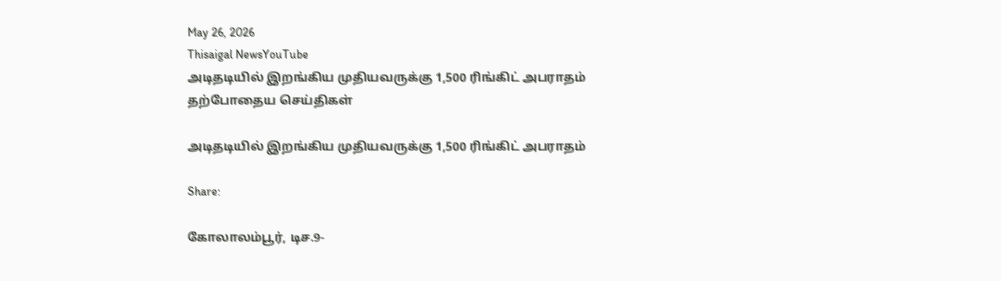May 26, 2026
Thisaigal NewsYouTube
அடிதடியில் இறங்கிய முதியவருக்கு 1,500 ரிங்கிட் அபராதம்
தற்போதைய செய்திகள்

அடிதடியில் இறங்கிய முதியவருக்கு 1,500 ரிங்கிட் அபராதம்

Share:

கோலாலம்பூர், டிச.9-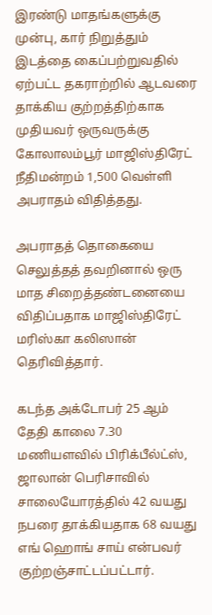இரண்டு மாதங்களுக்கு முன்பு, கார் நிறுத்தும் இடத்தை கைப்பற்றுவதில் ஏற்பட்ட தகராற்றில் ஆடவரை தாக்கிய குற்றத்திற்காக முதியவர் ஒருவருக்கு கோலாலம்பூர் மாஜிஸ்திரேட் நீதிமன்றம் 1,500 வெள்ளி அபராதம் விதித்தது.

அபராதத் தொகையை செலுத்தத் தவறினால் ஒரு மாத சிறைத்தண்டனையை விதிப்பதாக மாஜிஸ்திரேட் மரிஸ்கா கலிஸான் தெரிவித்தார்.

கடந்த அக்டோபர் 25 ஆம் தேதி காலை 7.30 மணியளவில் பிரிக்பீல்ட்ஸ், ஜாலான் பெரிசாவில் சாலையோரத்தில் 42 வயது நபரை தாக்கியதாக 68 வயது எங் ஹொங் சாய் என்பவர் குற்றஞ்சாட்டப்பட்டார்.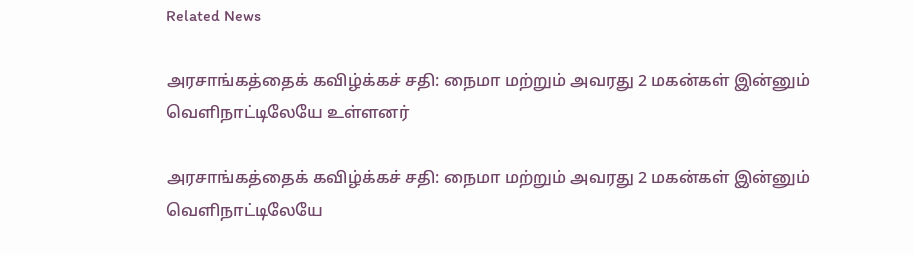Related News

அரசாங்கத்தைக் கவிழ்க்கச் சதி: நைமா மற்றும் அவரது 2 மகன்கள் இன்னும் வெளிநாட்டிலேயே உள்ளனர்

அரசாங்கத்தைக் கவிழ்க்கச் சதி: நைமா மற்றும் அவரது 2 மகன்கள் இன்னும் வெளிநாட்டிலேயே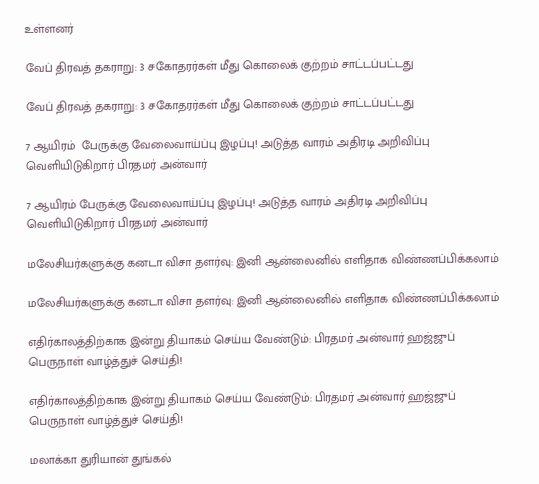உள்ளனர்

வேப் திரவத் தகராறு: 3 சகோதரர்கள் மீது கொலைக் குற்றம் சாட்டப்பட்டது

வேப் திரவத் தகராறு: 3 சகோதரர்கள் மீது கொலைக் குற்றம் சாட்டப்பட்டது

7 ஆயிரம்  பேருக்கு வேலைவாய்ப்பு இழப்பு! அடுத்த வாரம் அதிரடி அறிவிப்பு வெளியிடுகிறார் பிரதமர் அன்வார்

7 ஆயிரம் பேருக்கு வேலைவாய்ப்பு இழப்பு! அடுத்த வாரம் அதிரடி அறிவிப்பு வெளியிடுகிறார் பிரதமர் அன்வார்

மலேசியர்களுக்கு கனடா விசா தளர்வு: இனி ஆன்லைனில் எளிதாக விண்ணப்பிக்கலாம்

மலேசியர்களுக்கு கனடா விசா தளர்வு: இனி ஆன்லைனில் எளிதாக விண்ணப்பிக்கலாம்

எதிர்காலத்திற்காக இன்று தியாகம் செய்ய வேண்டும்: பிரதமர் அன்வார் ஹஜ்ஜுப் பெருநாள் வாழ்த்துச் செய்தி!

எதிர்காலத்திற்காக இன்று தியாகம் செய்ய வேண்டும்: பிரதமர் அன்வார் ஹஜ்ஜுப் பெருநாள் வாழ்த்துச் செய்தி!

மலாக்கா துரியான் துங்கல்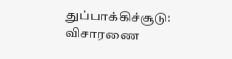துப்பாக்கிச்சூடு: விசாரணை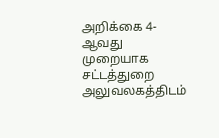அறிக்கை 4-ஆவது முறையாக சட்டத்துறை அலுவலகத்திடம்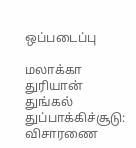ஒப்படைப்பு

மலாக்கா துரியான் துங்கல் துப்பாக்கிச்சூடு: விசாரணை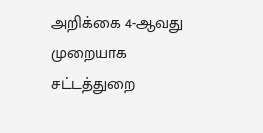அறிக்கை 4-ஆவது முறையாக சட்டத்துறை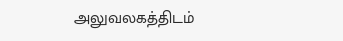அலுவலகத்திடம்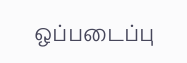ஒப்படைப்பு